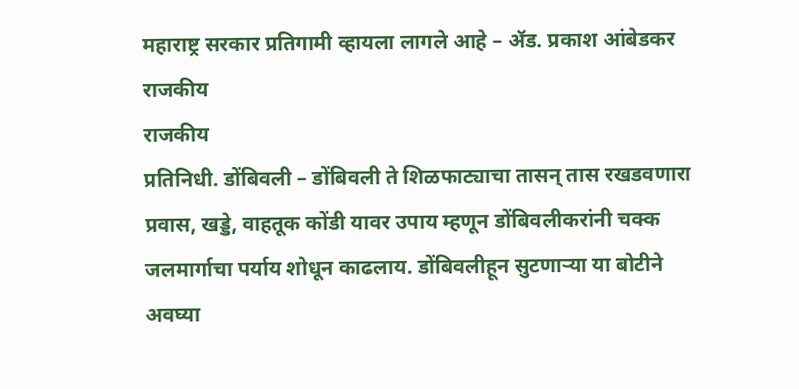महाराष्ट्र सरकार प्रतिगामी व्हायला लागले आहे – ॲड. प्रकाश आंबेडकर
राजकीय
राजकीय
प्रतिनिधी. डोंबिवली – डोंबिवली ते शिळफाट्याचा तासन् तास रखडवणारा प्रवास, खड्डे, वाहतूक कोंडी यावर उपाय म्हणून डोंबिवलीकरांनी चक्क जलमार्गाचा पर्याय शोधून काढलाय. डोंबिवलीहून सुटणाऱ्या या बोटीने अवघ्या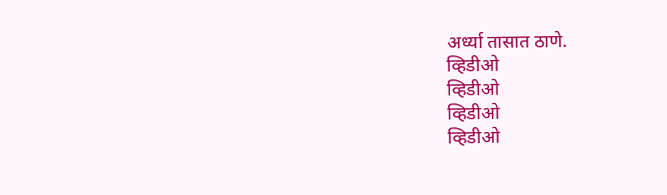अर्ध्या तासात ठाणे.
व्हिडीओ
व्हिडीओ
व्हिडीओ
व्हिडीओ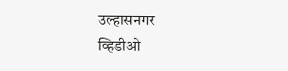उल्हासनगर
व्हिडीओ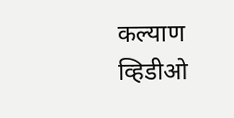कल्याण
व्हिडीओ